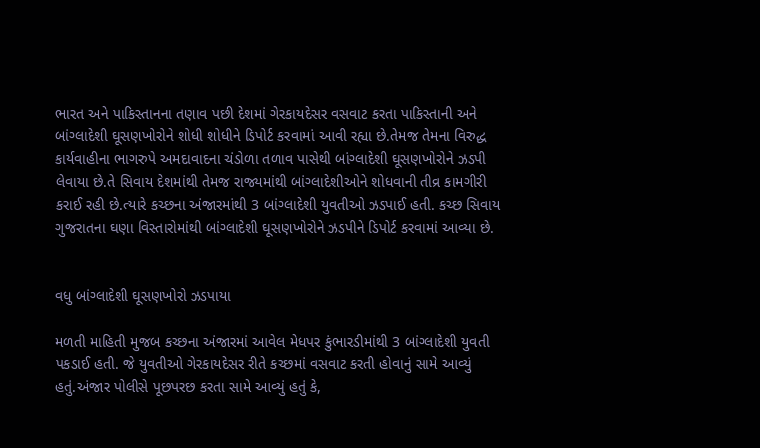ભારત અને પાકિસ્તાનના તણાવ પછી દેશમાં ગેરકાયદેસર વસવાટ કરતા પાકિસ્તાની અને બાંગ્લાદેશી ઘૂસણખોરોને શોધી શોધીને ડિપોર્ટ કરવામાં આવી રહ્યા છે.તેમજ તેમના વિરુદ્ધ કાર્યવાહીના ભાગરુપે અમદાવાદના ચંડોળા તળાવ પાસેથી બાંગ્લાદેશી ઘૂસણખોરોને ઝડપી લેવાયા છે.તે સિવાય દેશમાંથી તેમજ રાજ્યમાંથી બાંગ્લાદેશીઓને શોધવાની તીવ્ર કામગીરી કરાઈ રહી છે.ત્યારે કચ્છના અંજારમાંથી 3 બાંગ્લાદેશી યુવતીઓ ઝડપાઈ હતી. કચ્છ સિવાય ગુજરાતના ઘણા વિસ્તારોમાંથી બાંગ્લાદેશી ઘૂસણખોરોને ઝડપીને ડિપોર્ટ કરવામાં આવ્યા છે.


વધુ બાંગ્લાદેશી ઘૂસણખોરો ઝડપાયા

મળતી માહિતી મુજબ કચ્છના અંજારમાં આવેલ મેધપર કુંભારડીમાંથી 3 બાંગ્લાદેશી યુવતી પકડાઈ હતી. જે યુવતીઓ ગેરકાયદેસર રીતે કચ્છમાં વસવાટ કરતી હોવાનું સામે આવ્યું હતું.અંજાર પોલીસે પૂછપરછ કરતા સામે આવ્યું હતું કે,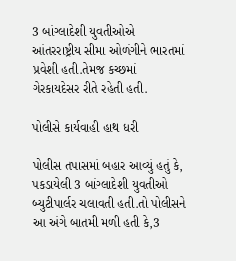3 બાંગ્લાદેશી યુવતીઓએ આંતરરાષ્ટ્રીય સીમા ઓળંગીને ભારતમાં પ્રવેશી હતી.તેમજ કચ્છમાં ગેરકાયદેસર રીતે રહેતી હતી.

પોલીસે કાર્યવાહી હાથ ધરી

પોલીસ તપાસમાં બહાર આવ્યું હતું કે, પકડાયેલી 3 બાંગ્લાદેશી યુવતીઓ બ્યુટીપાર્લર ચલાવતી હતી.તો પોલીસને આ અંગે બાતમી મળી હતી કે,3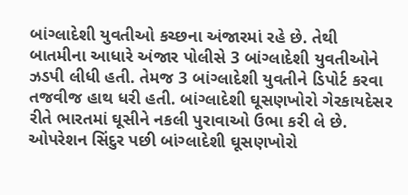બાંગ્લાદેશી યુવતીઓ કચ્છના અંજારમાં રહે છે. તેથી બાતમીના આધારે અંજાર પોલીસે 3 બાંગ્લાદેશી યુવતીઓને ઝડપી લીધી હતી. તેમજ 3 બાંગ્લાદેશી યુવતીને ડિપોર્ટ કરવા તજવીજ હાથ ધરી હતી. બાંગ્લાદેશી ઘૂસણખોરો ગેરકાયદેસર રીતે ભારતમાં ઘૂસીને નકલી પુરાવાઓ ઉભા કરી લે છે. ઓપરેશન સિંદુર પછી બાંગ્લાદેશી ઘૂસણખોરો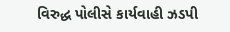વિરુદ્ધ પોલીસે કાર્યવાહી ઝડપી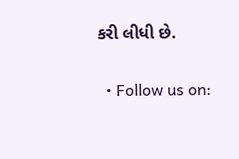કરી લીધી છે.

  • Follow us on: